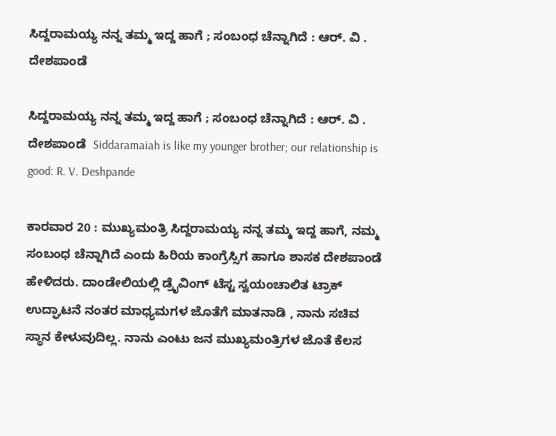ಸಿದ್ದರಾಮಯ್ಯ ನನ್ನ ತಮ್ಮ ಇದ್ದ ಹಾಗೆ ; ಸಂಬಂಧ ಚೆನ್ನಾಗಿದೆ : ಆರ್‌. ವಿ . ದೇಶಪಾಂಡೆ

ಸಿದ್ದರಾಮಯ್ಯ ನನ್ನ ತಮ್ಮ ಇದ್ದ ಹಾಗೆ ; ಸಂಬಂಧ ಚೆನ್ನಾಗಿದೆ : ಆರ್‌. ವಿ . ದೇಶಪಾಂಡೆ  Siddaramaiah is like my younger brother; our relationship is good: R. V. Deshpande

ಕಾರವಾರ 20 : ಮುಖ್ಯಮಂತ್ರಿ ಸಿದ್ದರಾಮಯ್ಯ ನನ್ನ ತಮ್ಮ ಇದ್ದ ಹಾಗೆ, ನಮ್ಮ ಸಂಬಂಧ ಚೆನ್ನಾಗಿದೆ ಎಂದು ಹಿರಿಯ ಕಾಂಗ್ರೆಸ್ಸಿಗ ಹಾಗೂ ಶಾಸಕ ದೇಶಪಾಂಡೆ ಹೇಳಿದರು. ದಾಂಡೇಲಿಯಲ್ಲಿ ಡ್ರೈವಿಂಗ್ ಟೆಸ್ಟ ಸ್ವಯಂಚಾಲಿತ ಟ್ರಾಕ್ ಉದ್ಘಾಟನೆ ನಂತರ ಮಾಧ್ಯಮಗಳ ಜೊತೆಗೆ ಮಾತನಾಡಿ , ನಾನು ಸಚಿವ ಸ್ಥಾನ ಕೇಳುವುದಿಲ್ಲ. ನಾನು ಎಂಟು ಜನ ಮುಖ್ಯಮಂತ್ರಿಗಳ ಜೊತೆ ಕೆಲಸ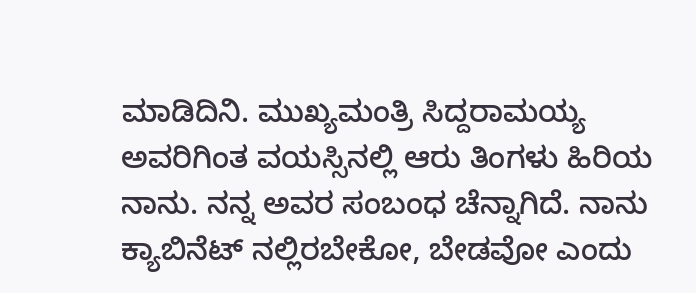ಮಾಡಿದಿನಿ. ಮುಖ್ಯಮಂತ್ರಿ ಸಿದ್ದರಾಮಯ್ಯ ಅವರಿಗಿಂತ ವಯಸ್ಸಿನಲ್ಲಿ ಆರು ತಿಂಗಳು ಹಿರಿಯ ನಾನು. ನನ್ನ ಅವರ ಸಂಬಂಧ ಚೆನ್ನಾಗಿದೆ. ನಾನು ಕ್ಯಾಬಿನೆಟ್ ನಲ್ಲಿರಬೇಕೋ, ಬೇಡವೋ ಎಂದು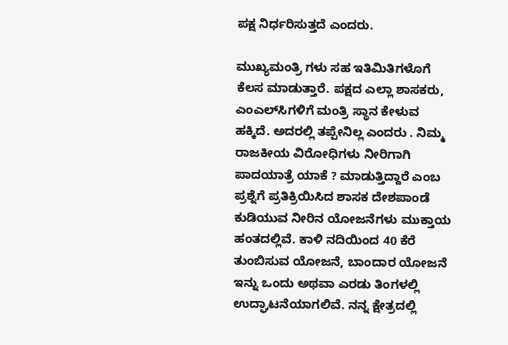ಪಕ್ಷ ನಿರ್ಧರಿಸುತ್ತದೆ ಎಂದರು.

ಮುಖ್ಯಮಂತ್ರಿ ಗಳು ಸಹ ಇತಿಮಿತಿಗಳೊಗೆ ಕೆಲಸ ಮಾಡುತ್ತಾರೆ. ಪಕ್ಷದ ಎಲ್ಲಾ ಶಾಸಕರು, ಎಂಎಲ್‌ಸಿಗಳಿಗೆ ಮಂತ್ರಿ ಸ್ಥಾನ ಕೇಳುವ ಹಕ್ಕಿದೆ. ಅದರಲ್ಲಿ ತಪ್ಪೇನಿಲ್ಲ ಎಂದರು . ನಿಮ್ಮ ರಾಜಕೀಯ ವಿರೋಧಿಗಳು ನೀರಿಗಾಗಿ ಪಾದಯಾತ್ರೆ ಯಾಕೆ ? ಮಾಡುತ್ತಿದ್ದಾರೆ ಎಂಬ ಪ್ರಶ್ನೆಗೆ ಪ್ರತಿಕ್ರಿಯಿಸಿದ ಶಾಸಕ ದೇಶಪಾಂಡೆ ಕುಡಿಯುವ ನೀರಿನ ಯೋಜನೆಗಳು ಮುಕ್ತಾಯ ಹಂತದಲ್ಲಿವೆ. ಕಾಳಿ ನದಿಯಿಂದ 40 ಕೆರೆ ತುಂಬಿಸುವ ಯೋಜನೆ, ಬಾಂದಾರ ಯೋಜನೆ ಇನ್ನು ಒಂದು ಅಥವಾ ಎರಡು ತಿಂಗಳಲ್ಲಿ ಉದ್ಘಾಟನೆಯಾಗಲಿವೆ. ನನ್ನ ಕ್ಷೇತ್ರದಲ್ಲಿ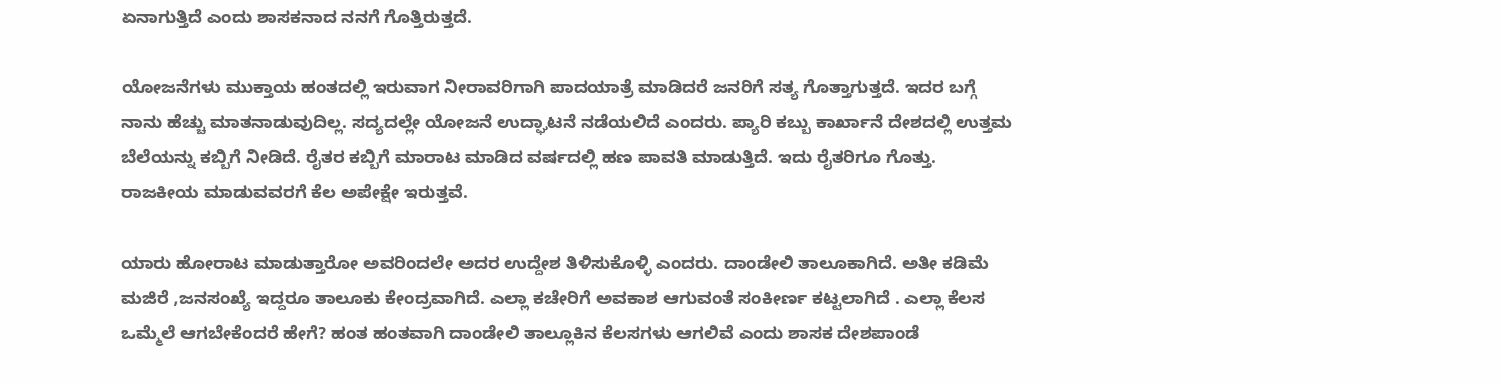ಏನಾಗುತ್ತಿದೆ ಎಂದು ಶಾಸಕನಾದ ನನಗೆ ಗೊತ್ತಿರುತ್ತದೆ.

ಯೋಜನೆಗಳು ಮುಕ್ತಾಯ ಹಂತದಲ್ಲಿ ಇರುವಾಗ ನೀರಾವರಿಗಾಗಿ ಪಾದಯಾತ್ರೆ ಮಾಡಿದರೆ ಜನರಿಗೆ ಸತ್ಯ ಗೊತ್ತಾಗುತ್ತದೆ. ಇದರ ಬಗ್ಗೆ ನಾನು ಹೆಚ್ಚು ಮಾತನಾಡುವುದಿಲ್ಲ. ಸದ್ಯದಲ್ಲೇ ಯೋಜನೆ ಉದ್ಘಾಟನೆ ನಡೆಯಲಿದೆ ಎಂದರು. ಪ್ಯಾರಿ ಕಬ್ಬು ಕಾರ್ಖಾನೆ ದೇಶದಲ್ಲಿ ಉತ್ತಮ ಬೆಲೆಯನ್ನು ಕಬ್ಬಿಗೆ ನೀಡಿದೆ. ರೈತರ ಕಬ್ಬಿಗೆ ಮಾರಾಟ ಮಾಡಿದ ವರ್ಷದಲ್ಲಿ ಹಣ ಪಾವತಿ ಮಾಡುತ್ತಿದೆ. ಇದು ರೈತರಿಗೂ ಗೊತ್ತು. ರಾಜಕೀಯ ಮಾಡುವವರಗೆ ಕೆಲ ಅಪೇಕ್ಷೇ ಇರುತ್ತವೆ.

ಯಾರು ಹೋರಾಟ ಮಾಡುತ್ತಾರೋ ಅವರಿಂದಲೇ ಅದರ ಉದ್ದೇಶ ತಿಳಿಸುಕೊಳ್ಳಿ ಎಂದರು. ದಾಂಡೇಲಿ ತಾಲೂಕಾಗಿದೆ. ಅತೀ ಕಡಿಮೆ ಮಜಿರೆ ,ಜನಸಂಖ್ಯೆ ಇದ್ದರೂ ತಾಲೂಕು ಕೇಂದ್ರವಾಗಿದೆ. ಎಲ್ಲಾ ಕಚೇರಿಗೆ ಅವಕಾಶ ಆಗುವಂತೆ ಸಂಕೀರ್ಣ ಕಟ್ಟಲಾಗಿದೆ . ಎಲ್ಲಾ ಕೆಲಸ ಒಮ್ಮೆಲೆ ಆಗಬೇಕೆಂದರೆ ಹೇಗೆ? ಹಂತ ಹಂತವಾಗಿ ದಾಂಡೇಲಿ ತಾಲ್ಲೂಕಿನ ಕೆಲಸಗಳು ಆಗಲಿವೆ ಎಂದು ಶಾಸಕ ದೇಶಪಾಂಡೆ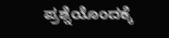ಪ್ರಶ್ನೆಯೊಂದಕ್ಕೆ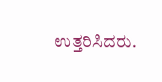ಉತ್ತರಿಸಿದರು.